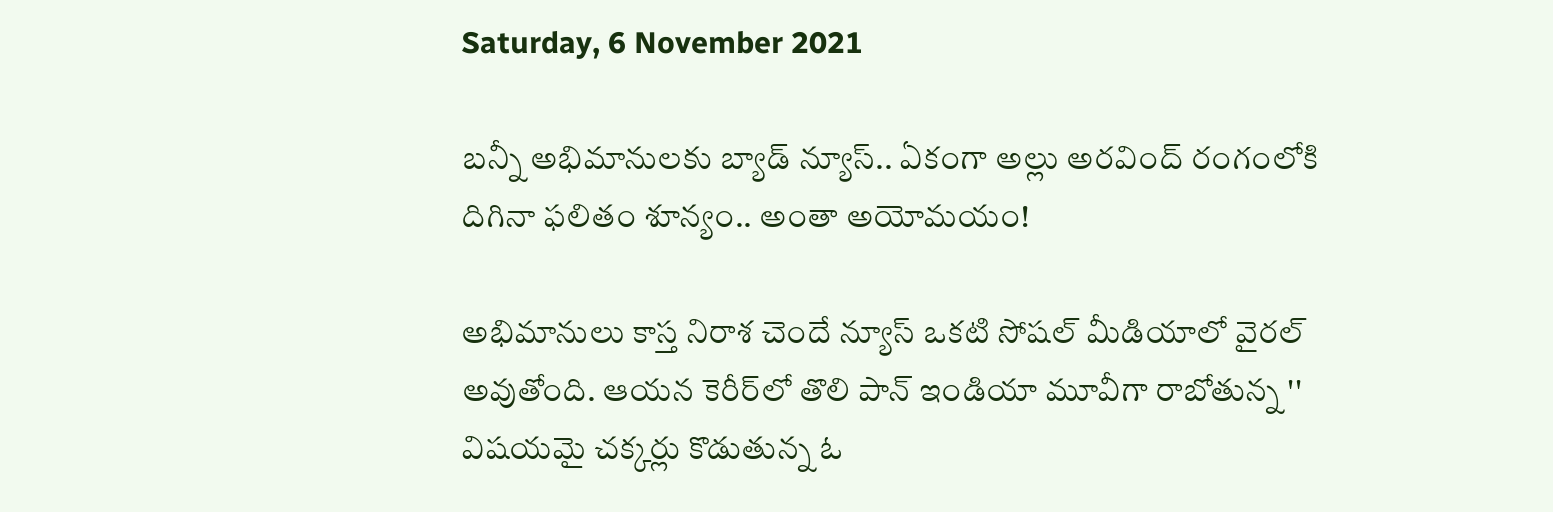Saturday, 6 November 2021

బన్నీ అభిమానులకు బ్యాడ్ న్యూస్.. ఏకంగా అల్లు అరవింద్ రంగంలోకి దిగినా ఫలితం శూన్యం.. అంతా అయోమయం!

అభిమానులు కాస్త నిరాశ చెందే న్యూస్ ఒకటి సోషల్ మీడియాలో వైరల్ అవుతోంది. ఆయన కెరీర్‌లో తొలి పాన్ ఇండియా మూవీగా రాబోతున్న '' విషయమై చక్కర్లు కొడుతున్న ఓ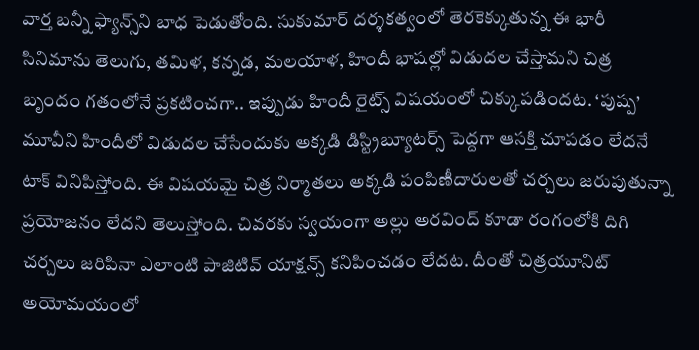వార్త బన్నీ ఫ్యాన్స్‌ని బాధ పెడుతోంది. సుకుమార్‌ దర్శకత్వంలో తెరకెక్కుతున్న ఈ భారీ సినిమాను తెలుగు, తమిళ, కన్నడ, మలయాళ, హిందీ భాషల్లో విడుదల చేస్తామని చిత్ర బృందం గతంలోనే ప్రకటించగా.. ఇప్పుడు హిందీ రైట్స్ విషయంలో చిక్కుపడిందట. ‘పుష్ప’ మూవీని హిందీలో విడుదల చేసేందుకు అక్కడి డిస్ట్రిబ్యూటర్స్ పెద్దగా ఆసక్తి చూపడం లేదనే టాక్ వినిపిస్తోంది. ఈ విషయమై చిత్ర నిర్మాతలు అక్కడి పంపిణీదారులతో చర్చలు జరుపుతున్నా ప్రయోజనం లేదని తెలుస్తోంది. చివరకు స్వయంగా అల్లు అరవింద్‌ కూడా రంగంలోకి దిగి చర్చలు జరిపినా ఎలాంటి పాజిటివ్ యాక్షన్స్ కనిపించడం లేదట. దీంతో చిత్రయూనిట్ అయోమయంలో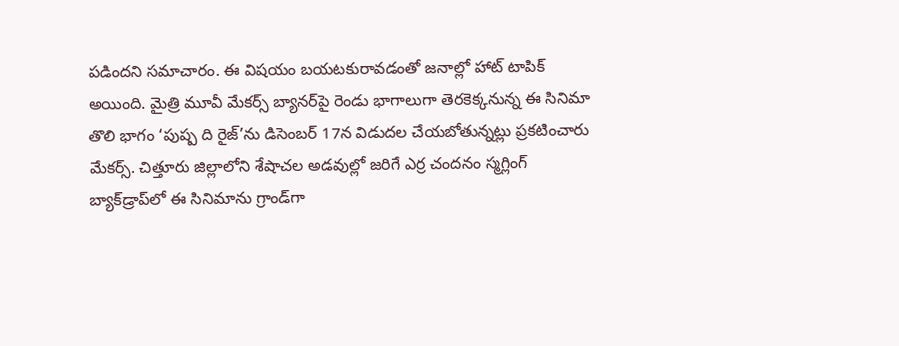పడిందని సమాచారం. ఈ విషయం బయటకురావడంతో జనాల్లో హాట్ టాపిక్ అయింది. మైత్రి మూవీ మేకర్స్ బ్యానర్‌పై రెండు భాగాలుగా తెర‌కెక్క‌నున్న ఈ సినిమా తొలి భాగం ‘పుష్ప ది రైజ్‌’ను డిసెంబ‌ర్ 17న విడుద‌ల చేయ‌బోతున్న‌ట్లు ప్ర‌క‌టించారు మేకర్స్. చిత్తూరు జిల్లాలోని శేషాచ‌ల అడవుల్లో జ‌రిగే ఎర్ర చంద‌నం స్మ‌గ్లింగ్ బ్యాక్‌డ్రాప్‌లో ఈ సినిమాను గ్రాండ్‌గా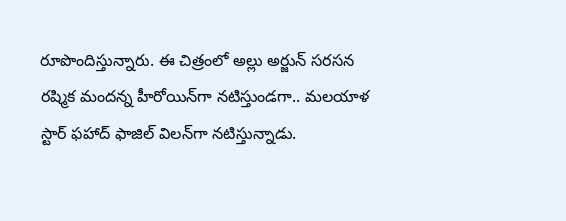రూపొందిస్తున్నారు. ఈ చిత్రంలో అల్లు అర్జున్ సరసన ర‌ష్మిక మంద‌న్న హీరోయిన్‌గా నటిస్తుండగా.. మ‌ల‌యాళ స్టార్ ఫ‌హాద్ ఫాజిల్ విల‌న్‌గా న‌టిస్తున్నాడు.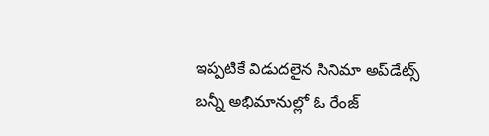ఇప్పటికే విడుదలైన సినిమా అప్‌డేట్స్ బన్నీ అభిమానుల్లో ఓ రేంజ్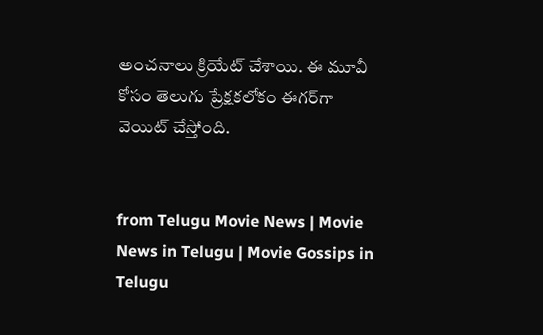అంచనాలు క్రియేట్ చేశాయి. ఈ మూవీ కోసం తెలుగు ప్రేక్షకలోకం ఈగర్‌గా వెయిట్ చేస్తోంది.


from Telugu Movie News | Movie News in Telugu | Movie Gossips in Telugu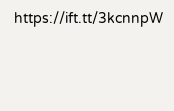https://ift.tt/3kcnnpW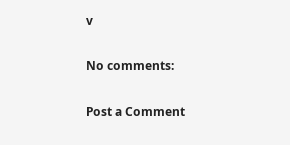v

No comments:

Post a Comment